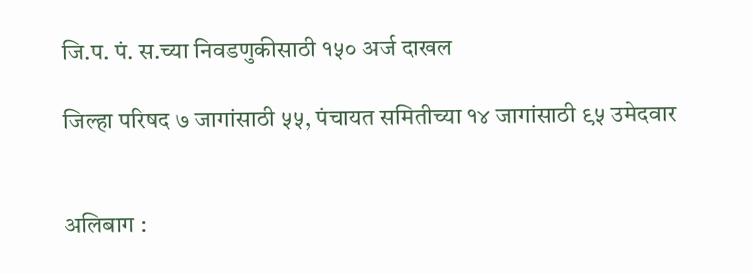जि.प. पं. स.च्या निवडणुकीसाठी १५० अर्ज दाखल

जिल्हा परिषद ७ जागांसाठी ५५, पंचायत समितीच्या १४ जागांसाठी ९५ उमेदवार


अलिबाग :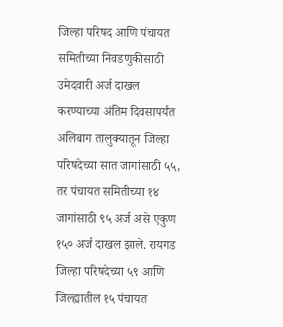जिल्हा परिषद आणि पंचायत समितीच्या निवडणुकीसाठी उमेदवारी अर्ज दाखल करण्याच्या अंतिम दिवसापर्यंत अलिबाग तालुक्यातून जिल्हा परिषदेच्या सात जागांसाठी ५५, तर पंचायत समितीच्या १४ जागांसाठी ९५ अर्ज असे एकुण १५० अर्ज दाखल झाले. रायगड जिल्हा परिषदेच्या ५९ आणि जिल्ह्यातील १५ पंचायत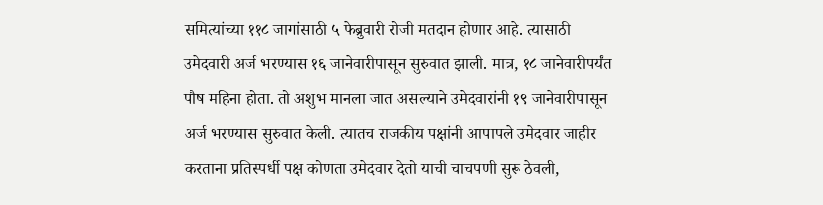समित्यांच्या ११८ जागांसाठी ५ फेब्रुवारी रोजी मतदान होणार आहे. त्यासाठी उमेदवारी अर्ज भरण्यास १६ जानेवारीपासून सुरुवात झाली. मात्र, १८ जानेवारीपर्यंत पौष महिना होता. तो अशुभ मानला जात असल्याने उमेदवारांनी १९ जानेवारीपासून अर्ज भरण्यास सुरुवात केली. त्यातच राजकीय पक्षांनी आपापले उमेदवार जाहीर करताना प्रतिस्पर्धी पक्ष कोणता उमेदवार देतो याची चाचपणी सुरू ठेवली,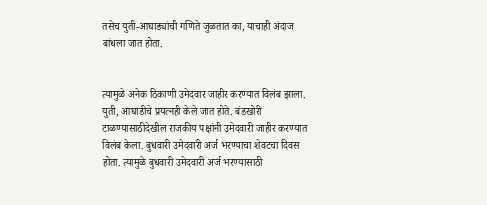तसेच युती-आघाड्यांची गणिते जुळतात का, याचाही अंदाज बांधला जात होता.


त्यामुळे अनेक ठिकाणी उमेदवार जाहीर करण्यात विलंब झाला. युती, आघाडीचे प्रयत्नही केले जात होते. बंडखोरी टाळण्यासाठीदेखील राजकीय पक्षांनी उमेदवारी जाहीर करण्यात विलंब केला. बुधवारी उमेदवारी अर्ज भरण्याचा शेवटचा दिवस होता. त्यामुळे बुधवारी उमेदवारी अर्ज भरण्यासाठी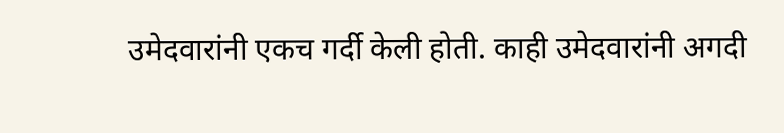उमेदवारांनी एकच गर्दी केली होती. काही उमेदवारांनी अगदी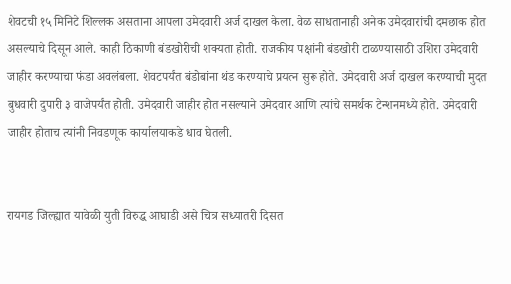शेवटची १५ मिनिटे शिल्लक असताना आपला उमेदवारी अर्ज दाखल केला. वेळ साधतानाही अनेक उमेदवारांची दमछाक होत असल्याचे दिसून आले. काही ठिकाणी बंडखोरीची शक्यता होती. राजकीय पक्षांनी बंडखोरी टाळण्यासाठी उशिरा उमेदवारी जाहीर करण्याचा फंडा अवलंबला. शेवटपर्यंत बंडोबांना थंड करण्याचे प्रयत्न सुरू होते. उमेदवारी अर्ज दाखल करण्याची मुदत बुधवारी दुपारी ३ वाजेपर्यंत होती. उमेदवारी जाहीर होत नसल्याने उमेदवार आणि त्यांचे समर्थक टेन्शनमध्ये होते. उमेदवारी जाहीर होताच त्यांनी निवडणूक कार्यालयाकडे धाव घेतली.


रायगड जिल्ह्यात यावेळी युती विरुद्ध आघाडी असे चित्र सध्यातरी दिसत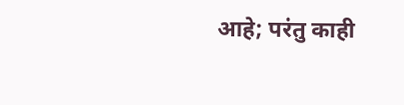आहे; परंतु काही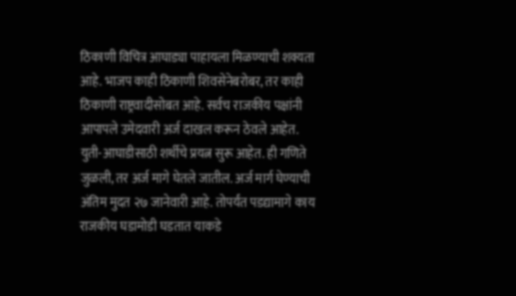ठिकाणी विचित्र आघाड्या पाहायला मिळण्याची शक्यता आहे. भाजप काही ठिकाणी शिवसेनेबरोबर, तर काही ठिकाणी राष्ट्रवादीसोबत आहे. सर्वच राजकीय पक्षांनी आपापले उमेदवारी अर्ज दाखल करून ठेवले आहेत. युती-आघाडीसाठी शर्थीचे प्रयत्न सुरू आहेत. ही गणिते जुळली, तर अर्ज मागे घेतले जातील. अर्ज मार्ग घेण्याची अंतिम मुदत २७ जानेवारी आहे. तोपर्यंत पडद्यामागे काय राजकीय घडामोडी घडतात याकडे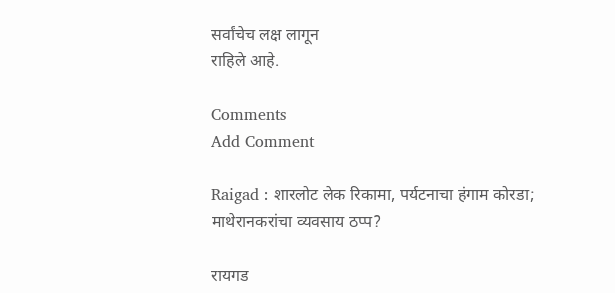सर्वांचेच लक्ष लागून
राहिले आहे.

Comments
Add Comment

Raigad : शारलोट लेक रिकामा, पर्यटनाचा हंगाम कोरडा; माथेरानकरांचा व्यवसाय ठप्प?

रायगड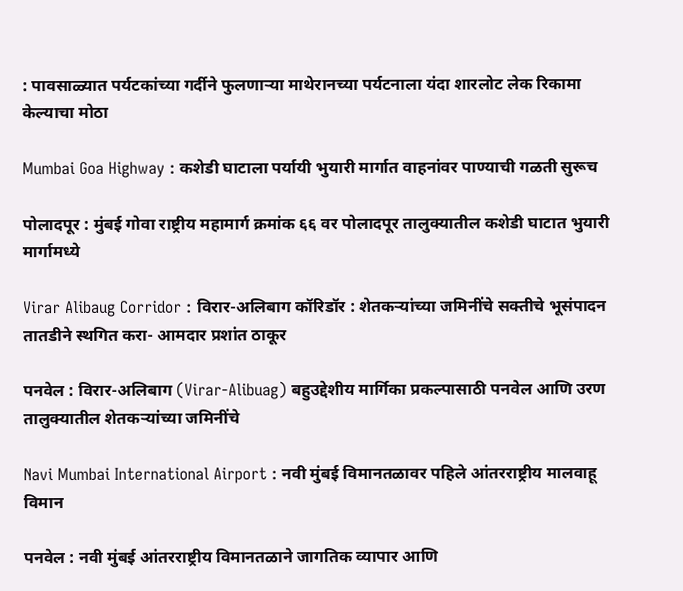: पावसाळ्यात पर्यटकांच्या गर्दीने फुलणाऱ्या माथेरानच्या पर्यटनाला यंदा शारलोट लेक रिकामा केल्याचा मोठा

Mumbai Goa Highway : कशेडी घाटाला पर्यायी भुयारी मार्गात वाहनांवर पाण्याची गळती सुरूच

पोलादपूर : मुंबई गोवा राष्ट्रीय महामार्ग क्रमांक ६६ वर पोलादपूर तालुक्यातील कशेडी घाटात भुयारी मार्गामध्ये

Virar Alibaug Corridor : विरार-अलिबाग कॉरिडॉर : शेतकऱ्यांच्या जमिनींचे सक्तीचे भूसंपादन तातडीने स्थगित करा- आमदार प्रशांत ठाकूर

पनवेल : विरार-अलिबाग (Virar-Alibuag) बहुउद्देशीय मार्गिका प्रकल्पासाठी पनवेल आणि उरण तालुक्यातील शेतकऱ्यांच्या जमिनींचे

Navi Mumbai International Airport : नवी मुंबई विमानतळावर पहिले आंतरराष्ट्रीय मालवाहू विमान

पनवेल : नवी मुंबई आंतरराष्ट्रीय विमानतळाने जागतिक व्यापार आणि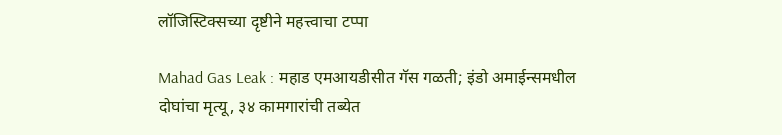लॉजिस्टिक्सच्या दृष्टीने महत्त्वाचा टप्पा

Mahad Gas Leak : महाड एमआयडीसीत गॅस गळती; इंडो अमाईन्समधील दोघांचा मृत्यू, ३४ कामगारांची तब्येत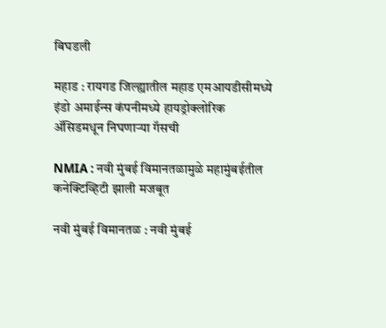बिघडली

महाड : रायगड जिल्ह्यातील महाड एमआयडीसीमध्ये इंडो अमाईन्स कंपनीमध्ये हायड्रोक्लोरिक ॲसिडमधून निघणाऱ्या गॅसची

NMIA : नवी मुंबई विमानतळामुळे महामुंबईतील कनेक्टिव्हिटी झाली मजबूत

नवी मुंबई विमानतळ : नवी मुंबई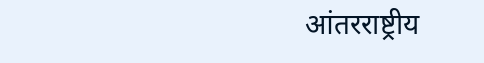आंतरराष्ट्रीय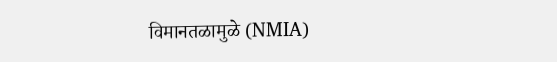विमानतळामुळे (NMIA)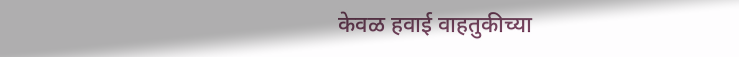केवळ हवाई वाहतुकीच्या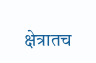क्षेत्रातच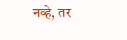नव्हे, तर